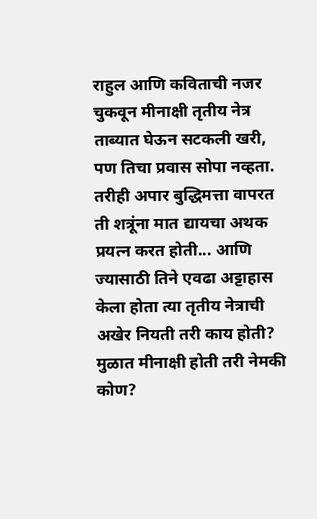राहुल आणि कविताची नजर चुकवून मीनाक्षी तृतीय नेत्र ताब्यात घेऊन सटकली खरी, पण तिचा प्रवास सोपा नव्हता. तरीही अपार बुद्धिमत्ता वापरत ती शत्रूंना मात द्यायचा अथक प्रयत्न करत होती... आणि ज्यासाठी तिने एवढा अट्टाहास केला होता त्या तृतीय नेत्राची अखेर नियती तरी काय होती? मुळात मीनाक्षी होती तरी नेमकी कोण?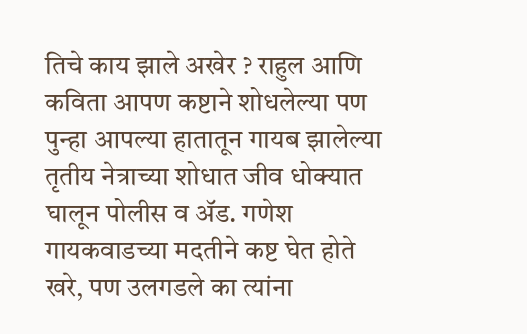तिचे काय झाले अखेर ? राहुल आणि कविता आपण कष्टाने शोधलेल्या पण पुन्हा आपल्या हातातून गायब झालेल्या तृतीय नेत्राच्या शोधात जीव धोक्यात घालून पोलीस व ॲड. गणेश गायकवाडच्या मदतीने कष्ट घेत होते खरे, पण उलगडले का त्यांना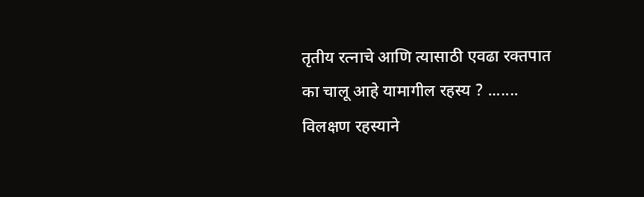तृतीय रत्नाचे आणि त्यासाठी एवढा रक्तपात का चालू आहे यामागील रहस्य ? ....... विलक्षण रहस्याने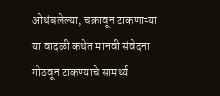ओथंबलेल्या, चक्रावून टाकणाऱ्या या वादळी कथेत मानवी संवेदना गोठवून टाकण्याचे सामर्थ्य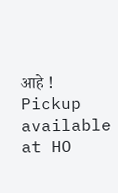आहे !
Pickup available at HO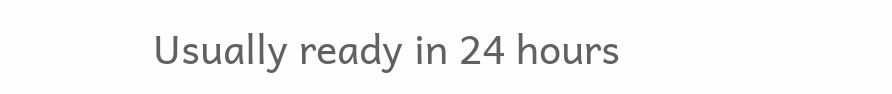Usually ready in 24 hours